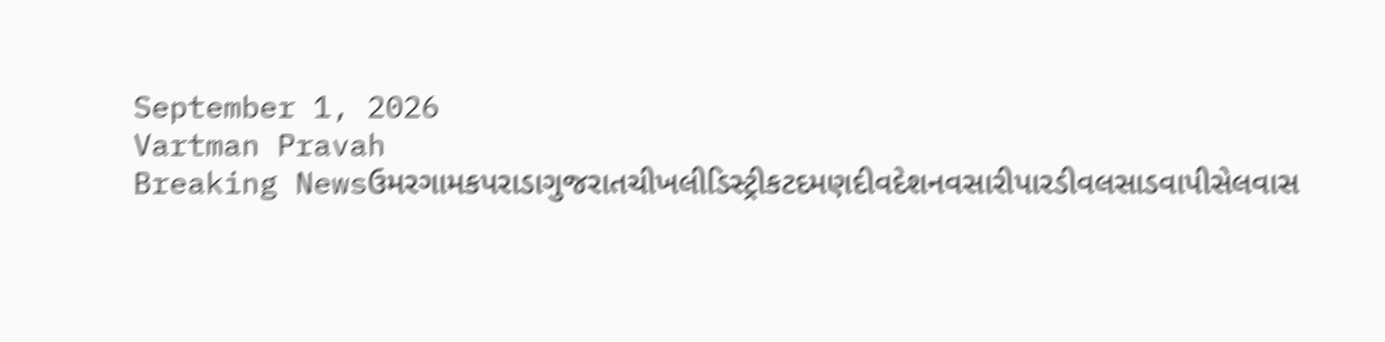September 1, 2026
Vartman Pravah
Breaking Newsઉમરગામકપરાડાગુજરાતચીખલીડિસ્ટ્રીકટદમણદીવદેશનવસારીપારડીવલસાડવાપીસેલવાસ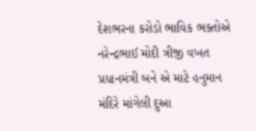દેશભરના કરોડો ભાવિક ભક્‍તોએ નરેન્‍દ્રભાઈ મોદી ત્રીજી વખત પ્રધાનમંત્રી બને એ માટે હનુમાન મંદિરે માંગેલી દુઆ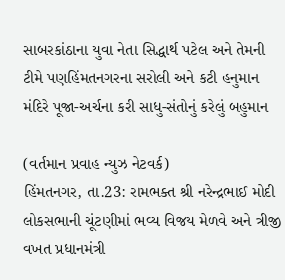સાબરકાંઠાના યુવા નેતા સિદ્ધાર્થ પટેલ અને તેમની ટીમે પણહિંમતનગરના સરોલી અને કટી હનુમાન મંદિરે પૂજા-અર્ચના કરી સાધુ-સંતોનું કરેલું બહુમાન

(વર્તમાન પ્રવાહ ન્‍યુઝ નેટવર્ક)
હિંમતનગર, તા.23: રામભક્‍ત શ્રી નરેન્‍દ્રભાઈ મોદી લોકસભાની ચૂંટણીમાં ભવ્‍ય વિજય મેળવે અને ત્રીજી વખત પ્રધાનમંત્રી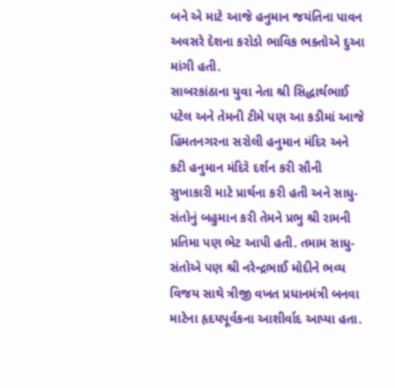બને એ માટે આજે હનુમાન જયંતિના પાવન અવસરે દેશના કરોડો ભાવિક ભક્‍તોએ દુઆ માંગી હતી.
સાબરકાંઠાના યુવા નેતા શ્રી સિદ્ધાર્થભાઈ પટેલ અને તેમની ટીમે પણ આ કડીમાં આજે હિંમતનગરના સરોલી હનુમાન મંદિર અને કટી હનુમાન મંદિરે દર્શન કરી સૌની સુખાકારી માટે પ્રાર્થના કરી હતી અને સાધુ-સંતોનું બહુમાન કરી તેમને પ્રભુ શ્રી રામની પ્રતિમા પણ ભેટ આપી હતી. તમામ સાધુ-સંતોએ પણ શ્રી નરેન્‍દ્રભાઈ મોદીને ભવ્‍ય વિજય સાથે ત્રીજી વખત પ્રધાનમંત્રી બનવા માટેના હૃદયપૂર્વકના આશીર્વાદ આપ્‍યા હતા.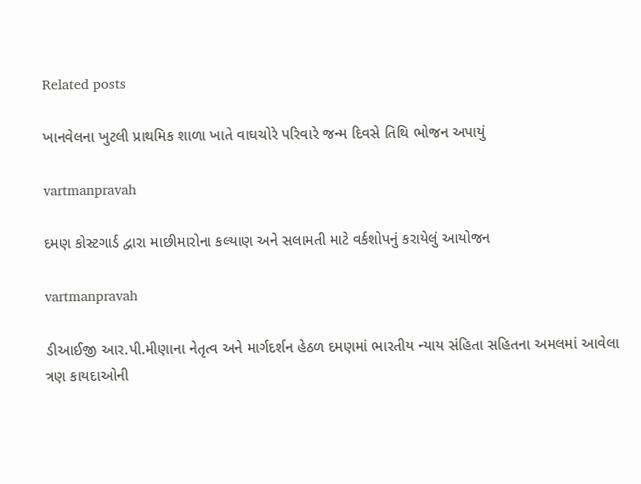Related posts

ખાનવેલના ખુટલી પ્રાથમિક શાળા ખાતે વાઘચોરે પરિવારે જન્‍મ દિવસે તિથિ ભોજન અપાયું

vartmanpravah

દમણ કોસ્‍ટગાર્ડ દ્વારા માછીમારોના કલ્‍યાણ અને સલામતી માટે વર્કશોપનું કરાયેલું આયોજન

vartmanpravah

ડીઆઈજી આર.પી.મીણાના નેતૃત્‍વ અને માર્ગદર્શન હેઠળ દમણમાં ભારતીય ન્‍યાય સંહિતા સહિતના અમલમાં આવેલા ત્રણ કાયદાઓની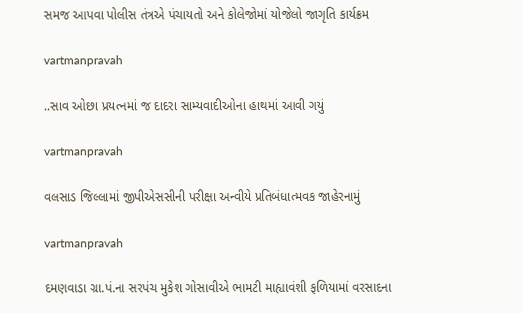સમજ આપવા પોલીસ તંત્રએ પંચાયતો અને કોલેજોમાં યોજેલો જાગૃતિ કાર્યક્રમ

vartmanpravah

..સાવ ઓછા પ્રયત્‍નમાં જ દાદરા સામ્‍યવાદીઓના હાથમાં આવી ગયું

vartmanpravah

વલસાડ જિલ્લામાં જીપીએસસીની પરીક્ષા અન્વીયે પ્રતિબંધાત્મવક જાહેરનામું

vartmanpravah

દમણવાડા ગ્રા.પં.ના સરપંચ મુકેશ ગોસાવીએ ભામટી માહ્યાવંશી ફળિયામાં વરસાદના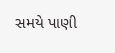સમયે પાણી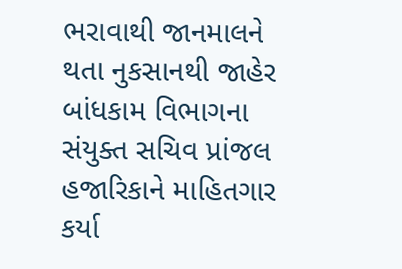ભરાવાથી જાનમાલને થતા નુકસાનથી જાહેર બાંધકામ વિભાગના સંયુક્‍ત સચિવ પ્રાંજલ હજારિકાને માહિતગાર કર્યા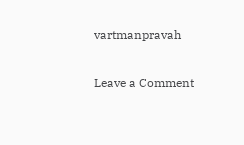vartmanpravah

Leave a Comment